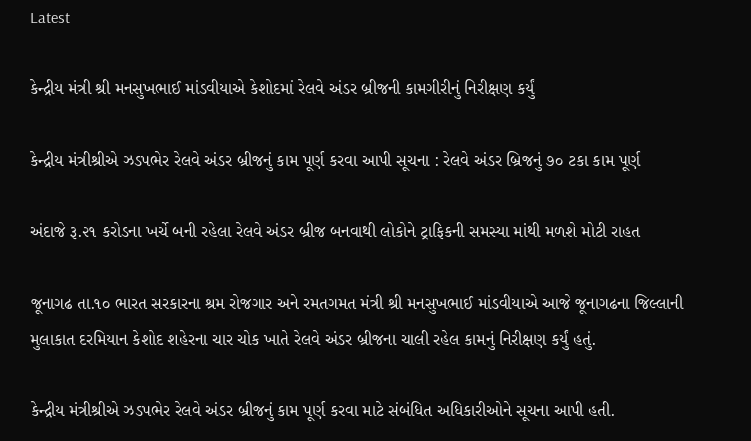Latest

કેન્દ્રીય મંત્રી શ્રી મનસુખભાઈ માંડવીયાએ કેશોદમાં રેલવે અંડર બ્રીજની કામગીરીનું નિરીક્ષણ કર્યું

કેન્દ્રીય મંત્રીશ્રીએ ઝડપભેર રેલવે અંડર બ્રીજનું કામ પૂર્ણ કરવા આપી સૂચના : રેલવે અંડર બ્રિજનું ૭૦ ટકા કામ પૂર્ણ

અંદાજે રૂ.૨૧ કરોડના ખર્ચે બની રહેલા રેલવે અંડર બ્રીજ બનવાથી લોકોને ટ્રાફિકની સમસ્યા માંથી મળશે મોટી રાહત

જૂનાગઢ તા.૧૦ ભારત સરકારના શ્રમ રોજગાર અને રમતગમત મંત્રી શ્રી મનસુખભાઈ માંડવીયાએ આજે જૂનાગઢના જિલ્લાની મુલાકાત દરમિયાન કેશોદ શહેરના ચાર ચોક ખાતે રેલવે અંડર બ્રીજના ચાલી રહેલ કામનું નિરીક્ષણ કર્યું હતું.

કેન્દ્રીય મંત્રીશ્રીએ ઝડપભેર રેલવે અંડર બ્રીજનું કામ પૂર્ણ કરવા માટે સંબંધિત અધિકારીઓને સૂચના આપી હતી.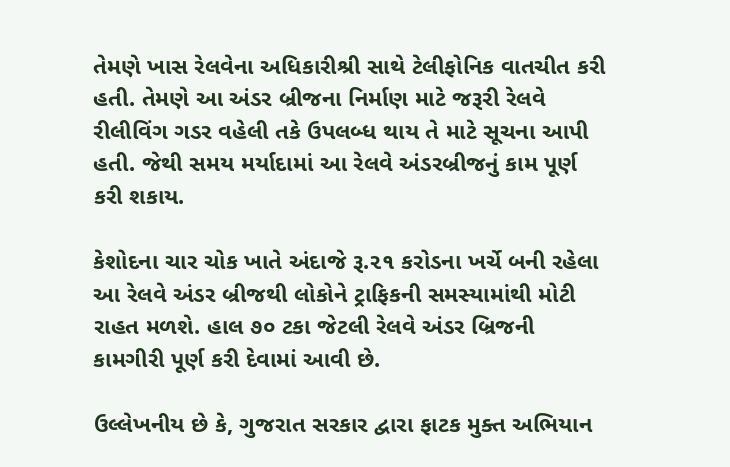તેમણે ખાસ રેલવેના અધિકારીશ્રી સાથે ટેલીફોનિક વાતચીત કરી હતી. તેમણે આ અંડર બ્રીજના નિર્માણ માટે જરૂરી રેલવે રીલીવિંગ ગડર વહેલી તકે ઉપલબ્ધ થાય તે માટે સૂચના આપી હતી. જેથી સમય મર્યાદામાં આ રેલવે અંડરબ્રીજનું કામ પૂર્ણ કરી શકાય.

કેશોદના ચાર ચોક ખાતે અંદાજે રૂ.૨૧ કરોડના ખર્ચે બની રહેલા આ રેલવે અંડર બ્રીજથી લોકોને ટ્રાફિકની સમસ્યામાંથી મોટી રાહત મળશે. હાલ ૭૦ ટકા જેટલી રેલવે અંડર બ્રિજની કામગીરી પૂર્ણ કરી દેવામાં આવી છે.

ઉલ્લેખનીય છે કે, ગુજરાત સરકાર દ્વારા ફાટક મુક્ત અભિયાન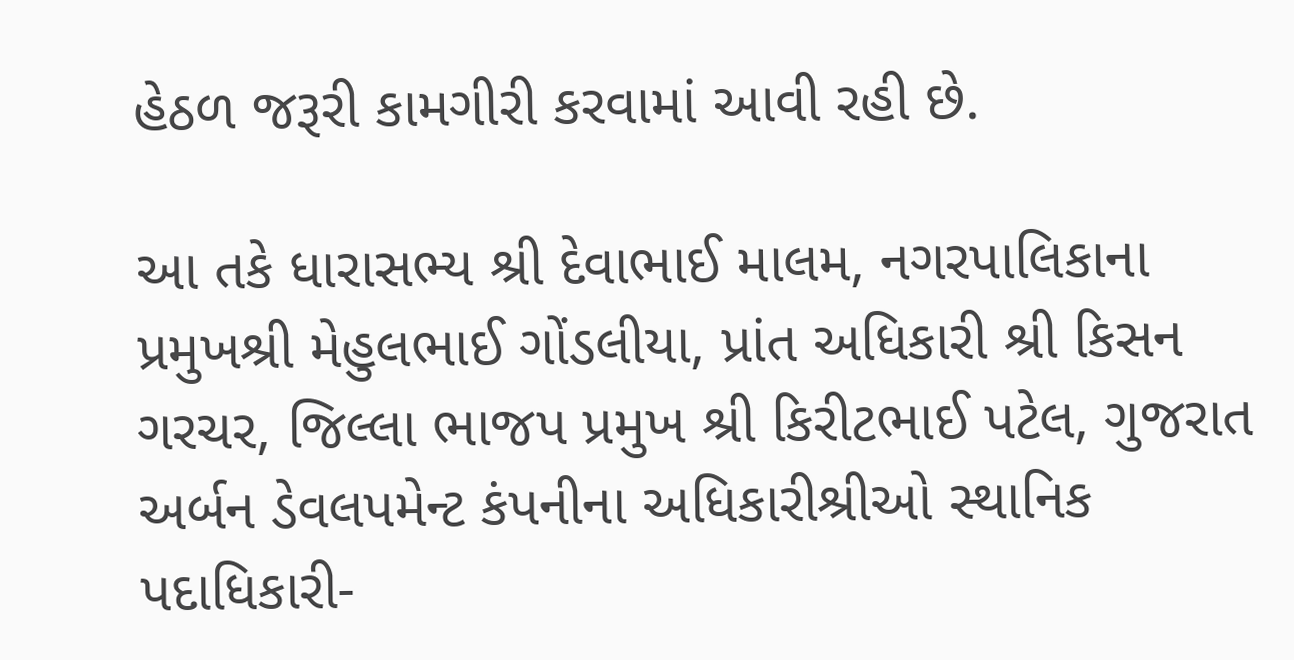હેઠળ જરૂરી કામગીરી કરવામાં આવી રહી છે.

આ તકે ધારાસભ્ય શ્રી દેવાભાઈ માલમ, નગરપાલિકાના પ્રમુખશ્રી મેહુલભાઈ ગોંડલીયા, પ્રાંત અધિકારી શ્રી કિસન ગરચર, જિલ્લા ભાજપ પ્રમુખ શ્રી કિરીટભાઈ પટેલ, ગુજરાત અર્બન ડેવલપમેન્ટ કંપનીના અધિકારીશ્રીઓ સ્થાનિક પદાધિકારી-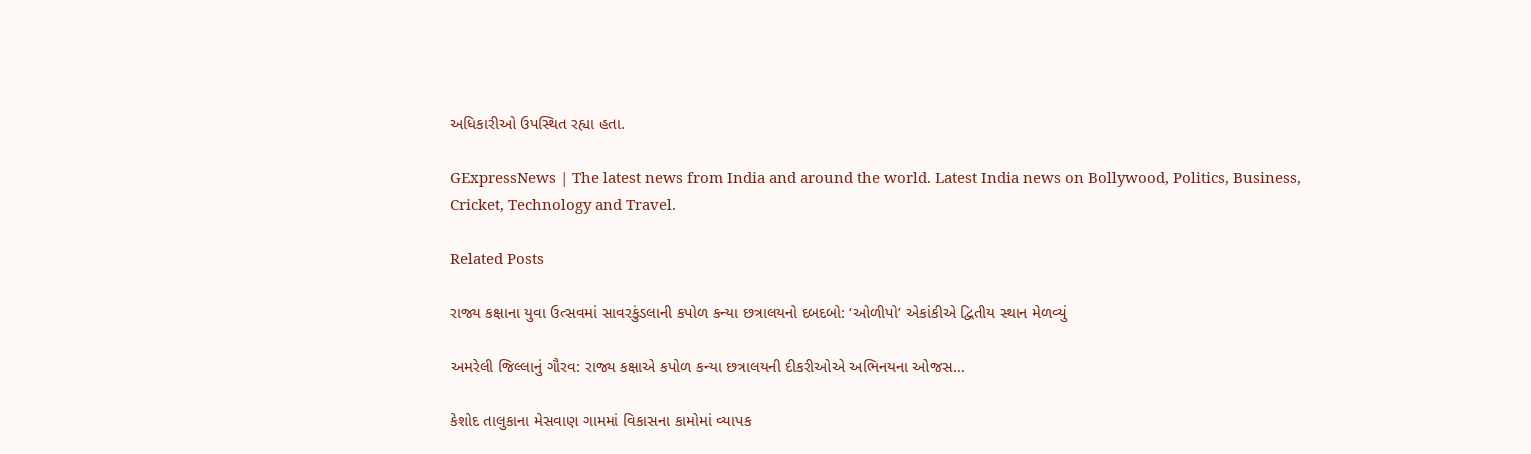અધિકારીઓ ઉપસ્થિત રહ્યા હતા.

GExpressNews | The latest news from India and around the world. Latest India news on Bollywood, Politics, Business, Cricket, Technology and Travel.

Related Posts

રાજ્ય કક્ષાના યુવા ઉત્સવમાં સાવરકુંડલાની કપોળ કન્યા છત્રાલયનો દબદબો: ‘ઓળીપો’ એકાંકીએ દ્વિતીય સ્થાન મેળવ્યું

અમરેલી જિલ્લાનું ગૌરવ: રાજ્ય કક્ષાએ કપોળ કન્યા છત્રાલયની દીકરીઓએ અભિનયના ઓજસ…

કેશોદ તાલુકાના મેસવાણ ગામમાં વિકાસના કામોમાં વ્યાપક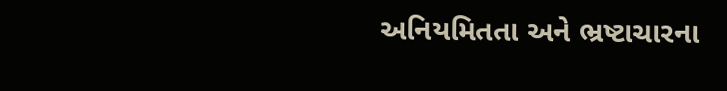અનિયમિતતા અને ભ્રષ્ટાચારના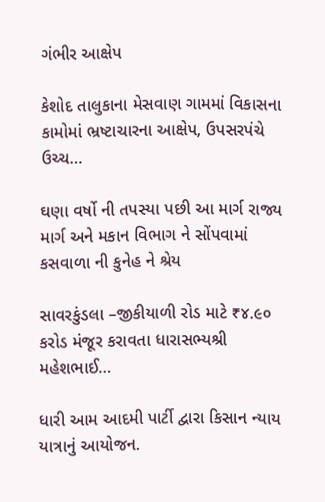ગંભીર આક્ષેપ

કેશોદ તાલુકાના મેસવાણ ગામમાં વિકાસના કામોમાં ભ્રષ્ટાચારના આક્ષેપ, ઉપસરપંચે ઉચ્ચ…

ઘણા વર્ષો ની તપસ્યા પછી આ માર્ગ રાજ્ય માર્ગ અને મકાન વિભાગ ને સોંપવામાં કસવાળા ની કુનેહ ને શ્રેય

સાવરકુંડલા –જીકીયાળી રોડ માટે ₹૪.૯૦  કરોડ મંજૂર કરાવતા ધારાસભ્યશ્રી મહેશભાઈ…

ધારી આમ આદમી પાર્ટી દ્વારા કિસાન ન્યાય યાત્રાનું આયોજન.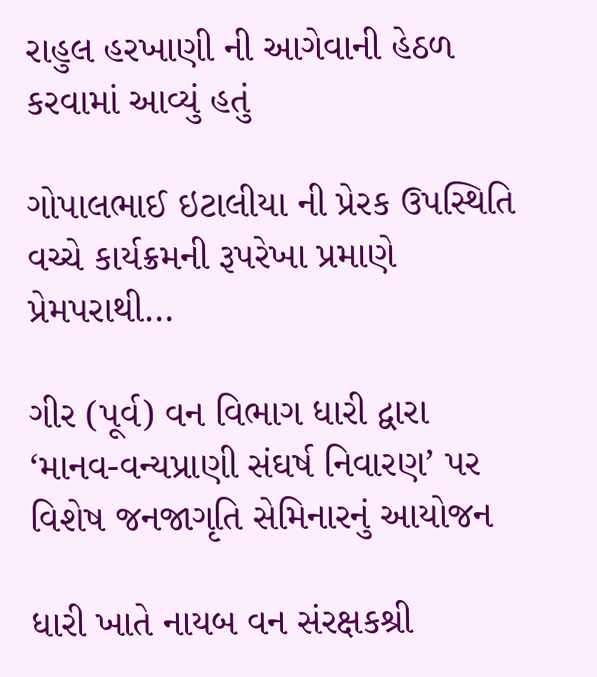રાહુલ હરખાણી ની આગેવાની હેઠળ કરવામાં આવ્યું હતું

ગોપાલભાઈ ઇટાલીયા ની પ્રેરક ઉપસ્થિતિ વચ્ચે કાર્યક્રમની રૂપરેખા પ્રમાણે પ્રેમપરાથી…

ગીર (પૂર્વ) વન વિભાગ ધારી દ્વારા ‘માનવ-વન્યપ્રાણી સંઘર્ષ નિવારણ’ પર વિશેષ જનજાગૃતિ સેમિનારનું આયોજન

ધારી ખાતે નાયબ વન સંરક્ષકશ્રી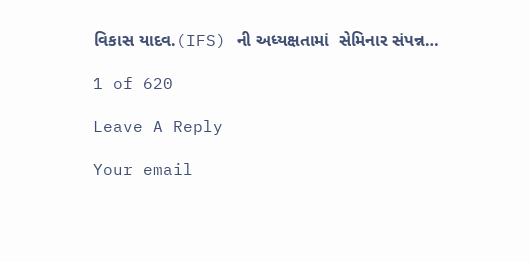વિકાસ યાદવ.(IFS) ની અધ્યક્ષતામાં  સેમિનાર સંપન્ન…

1 of 620

Leave A Reply

Your email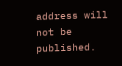address will not be published.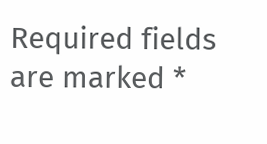Required fields are marked *